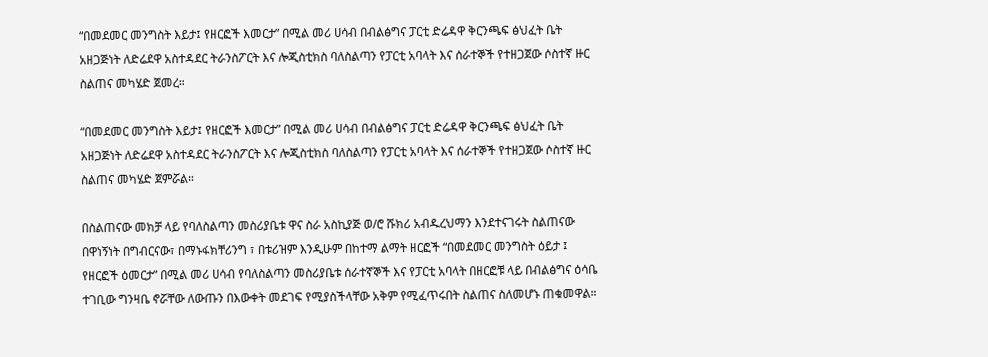“በመደመር መንግስት እይታ፤ የዘርፎች እመርታ” በሚል መሪ ሀሳብ በብልፅግና ፓርቲ ድሬዳዋ ቅርንጫፍ ፅህፈት ቤት አዘጋጅነት ለድሬደዋ አስተዳደር ትራንስፖርት እና ሎጂስቲክስ ባለስልጣን የፓርቲ አባላት እና ሰራተኞች የተዘጋጀው ሶስተኛ ዙር ስልጠና መካሄድ ጀመረ።

“በመደመር መንግስት እይታ፤ የዘርፎች እመርታ” በሚል መሪ ሀሳብ በብልፅግና ፓርቲ ድሬዳዋ ቅርንጫፍ ፅህፈት ቤት አዘጋጅነት ለድሬደዋ አስተዳደር ትራንስፖርት እና ሎጂስቲክስ ባለስልጣን የፓርቲ አባላት እና ሰራተኞች የተዘጋጀው ሶስተኛ ዙር ስልጠና መካሄድ ጀምሯል።

በስልጠናው መክቻ ላይ የባለስልጣን መስሪያቤቱ ዋና ስራ አስኪያጅ ወ/ሮ ሹክሪ አብዱረህማን እንደተናገሩት ስልጠናው በዋነኝነት በግብርናው፣ በማኑፋክቸሪንግ ፣ በቱሪዝም እንዲሁም በከተማ ልማት ዘርፎች “በመደመር መንግስት ዕይታ ፤ የዘርፎች ዕመርታ” በሚል መሪ ሀሳብ የባለስልጣን መስሪያቤቱ ሰራተኛኞች እና የፓርቲ አባላት በዘርፎቹ ላይ በብልፅግና ዕሳቤ ተገቢው ግንዛቤ ኖሯቸው ለውጡን በእውቀት መደገፍ የሚያስችላቸው አቅም የሚፈጥሩበት ስልጠና ስለመሆኑ ጠቁመዋል።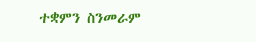ተቋምን ስንመራም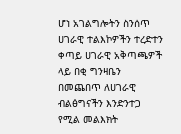ሆነ አገልግሎትን ስንሰጥ ሀገራዊ ተልእኮዎችን ተረድተን ቀጣይ ሀገራዊ አቅጣጫዎች ላይ በቂ ግንዛቤን በመጨበጥ ለሀገራዊ ብልፅግናችን እንድንተጋ የሚል መልእክት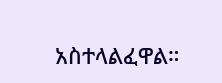አስተላልፈዋል።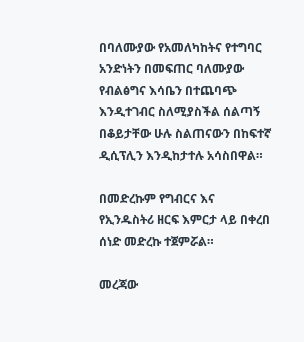በባለሙያው የአመለካከትና የተግባር አንድነትን በመፍጠር ባለሙያው የብልፅግና እሳቤን በተጨባጭ እንዲተገብር ስለሚያስችል ሰልጣኝ በቆይታቸው ሁሉ ስልጠናውን በከፍተኛ ዲሲፕሊን እንዲከታተሉ አሳስበዋል።

በመድረኩም የግብርና እና የኢንዱስትሪ ዘርፍ እምርታ ላይ በቀረበ ሰነድ መድረኩ ተጀምሯል።

መረጃው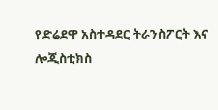የድሬደዋ አስተዳደር ትራንስፖርት እና ሎጂስቲክስ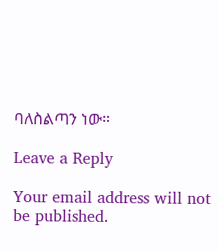ባለስልጣን ነው።

Leave a Reply

Your email address will not be published.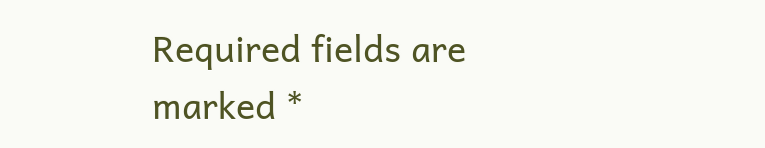Required fields are marked *